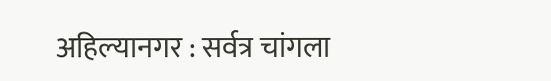अहिल्यानगर : सर्वत्र चांगला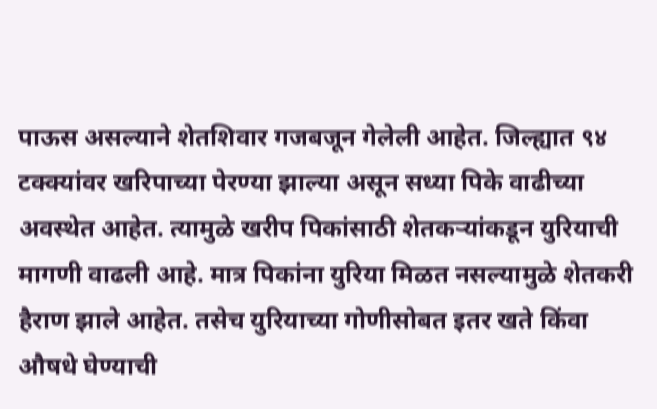पाऊस असल्याने शेतशिवार गजबजून गेलेली आहेत. जिल्ह्यात ९४ टक्क्यांवर खरिपाच्या पेरण्या झाल्या असून सध्या पिके वाढीच्या अवस्थेत आहेत. त्यामुळे खरीप पिकांसाठी शेतकऱ्यांकडून युरियाची मागणी वाढली आहे. मात्र पिकांना युरिया मिळत नसल्यामुळे शेतकरी हैराण झाले आहेत. तसेच युरियाच्या गोणीसोबत इतर खते किंवा औषधे घेण्याची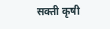सक्ती कृषी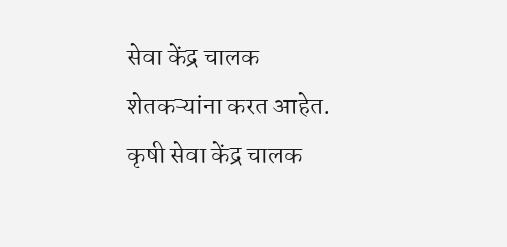सेवा केंद्र चालक शेतकऱ्यांना करत आहेत.
कृषी सेवा केंद्र चालक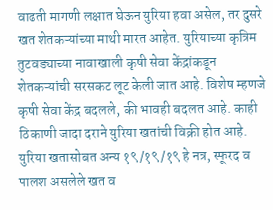वाढती मागणी लक्षात घेऊन युरिया हवा असेल, तर दुसरे खत शेतकऱ्यांच्या माथी मारत आहेत. युरियाच्या कृत्रिम तुटवड्याच्या नावाखाली कृषी सेवा केंद्रांकडून शेतकऱ्यांची सरसकट लूट केली जात आहे. विशेष म्हणजे कृषी सेवा केंद्र बदलले, की भावही बदलत आहे. काही ठिकाणी जादा दराने युरिया खतांची विक्री होत आहे.
युरिया खतासोबत अन्य १९/१९/१९ हे नत्र, स्फूरद व पालश असलेले खत व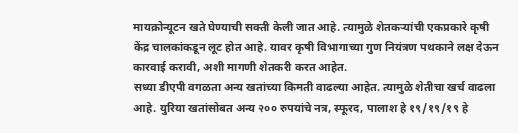मायक्रोन्यूटन खते घेण्याची सक्ती केली जात आहे. त्यामुळे शेतकऱ्यांची एकप्रकारे कृषी केंद्र चालकांकडून लूट होत आहे. यावर कृषी विभागाच्या गुण नियंत्रण पथकाने लक्ष देऊन कारवाई करावी, अशी मागणी शेतकरी करत आहेत.
सध्या डीएपी वगळता अन्य खतांच्या किमती वाढल्या आहेत. त्यामुळे शेतीचा खर्च वाढला आहे. युरिया खतांसोबत अन्य २०० रुपयांचे नत्र, स्फूरद, पालाश हे १९/१९/१९ हे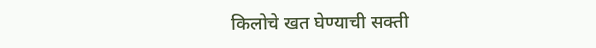किलोचे खत घेण्याची सक्ती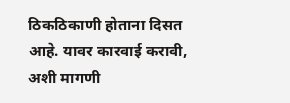ठिकठिकाणी होताना दिसत आहे. यावर कारवाई करावी, अशी मागणी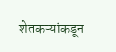शेतकऱ्यांकडून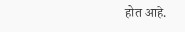होत आहे.